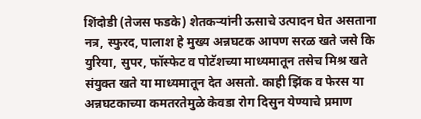शिंदोडी (तेजस फडके) शेतकऱ्यांनी ऊसाचे उत्पादन घेत असताना नत्र, स्फुरद, पालाश हे मुख्य अन्नघटक आपण सरळ खते जसे कि युरिया, सुपर, फॉस्फेट व पोटॅशच्या माध्यमातून तसेच मिश्र खते संयुक्त खते या माध्यमातून देत असतो. काही झिंक व फेरस या अन्नघटकाच्या कमतरतेमुळे केवडा रोग दिसुन येण्याचे प्रमाण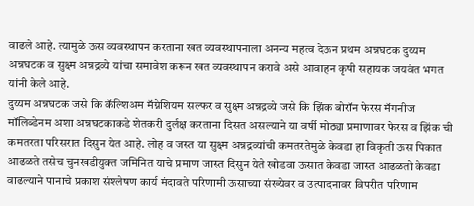वाढले आहे. त्यामुळे ऊस व्यवस्थापन करताना खत व्यवस्थापनाला अनन्य महत्व देऊन प्रथम अन्नघटक दुय्यम अन्नघटक व सुक्ष्म अन्नद्रव्ये यांचा समावेश करून खत व्यवस्थापन करावे असे आवाहन कृषी सहायक जयवंत भगत यांनी केले आहे.
दुय्यम अन्नघटक जसे कि कॅल्शिअम मॅग्नेशियम सल्फर व सुक्ष्म अन्नद्रव्ये जसे कि झिंक बोरॉन फेरस मॅगनीज मॉलिब्डेनम अशा अन्नघटकाकडे शेतकरी दुर्लक्ष करताना दिसत असल्याने या वर्षी मोठ्या प्रमाणावर फेरस व झिंक ची कमतरता परिसरात दिसुन येत आहे. लोह व जस्त या सुक्ष्म अन्नद्रव्यांची कमतरतेमुळे केवडा हा विकृती ऊस पिकात आढळते तसेच चुनखडीयुक्त जमिनित याचे प्रमाण जास्त दिसुन येते खोडवा ऊसात केवडा जास्त आढळतो केवडा वाढल्याने पानाचे प्रकाश संश्लेषण कार्य मंदावते परिणामी ऊसाच्या संख्येवर व उत्पादनावर विपरीत परिणाम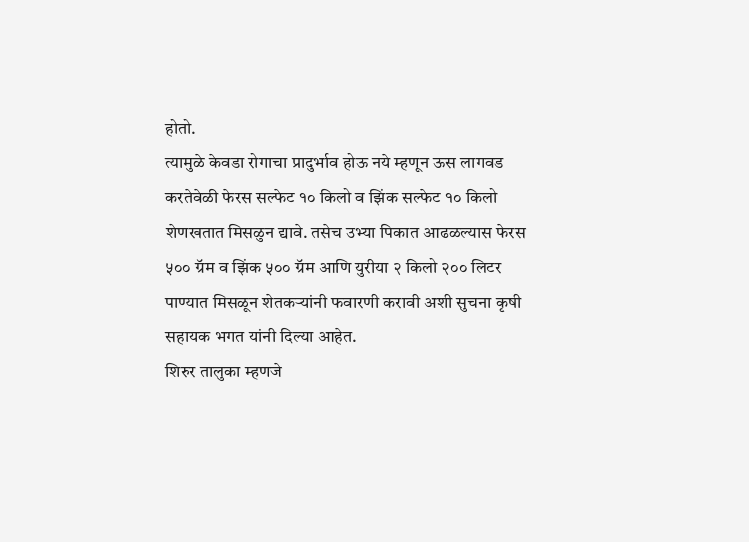होतो.
त्यामुळे केवडा रोगाचा प्रादुर्भाव होऊ नये म्हणून ऊस लागवड करतेवेळी फेरस सल्फेट १० किलो व झिंक सल्फेट १० किलो शेणखतात मिसळुन द्यावे. तसेच उभ्या पिकात आढळल्यास फेरस ५०० ग्रॅम व झिंक ५०० ग्रॅम आणि युरीया २ किलो २०० लिटर पाण्यात मिसळून शेतकऱ्यांनी फवारणी करावी अशी सुचना कृषी सहायक भगत यांनी दिल्या आहेत.
शिरुर तालुका म्हणजे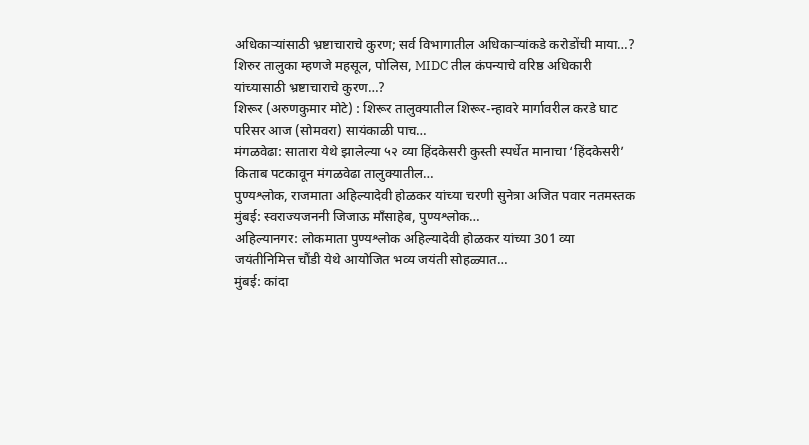अधिकाऱ्यांसाठी भ्रष्टाचाराचे कुरण; सर्व विभागातील अधिकाऱ्यांकडे करोडोंची माया…?
शिरुर तालुका म्हणजे महसूल, पोलिस, MIDC तील कंपन्याचे वरिष्ठ अधिकारी यांच्यासाठी भ्रष्टाचाराचे कुरण…?
शिरूर (अरुणकुमार मोटे) : शिरूर तालुक्यातील शिरूर-न्हावरे मार्गावरील करडे घाट परिसर आज (सोमवरा) सायंकाळी पाच…
मंगळवेढा: सातारा येथे झालेल्या ५२ व्या हिंदकेसरी कुस्ती स्पर्धेत मानाचा ‘हिंदकेसरी’ किताब पटकावून मंगळवेढा तालुक्यातील…
पुण्यश्लोक, राजमाता अहिल्यादेवी होळकर यांच्या चरणी सुनेत्रा अजित पवार नतमस्तक मुंबई: स्वराज्यजननी जिजाऊ माँसाहेब, पुण्यश्लोक…
अहिल्यानगर: लोकमाता पुण्यश्लोक अहिल्यादेवी होळकर यांच्या 301 व्या जयंतीनिमित्त चौंडी येथे आयोजित भव्य जयंती सोहळ्यात…
मुंबई: कांदा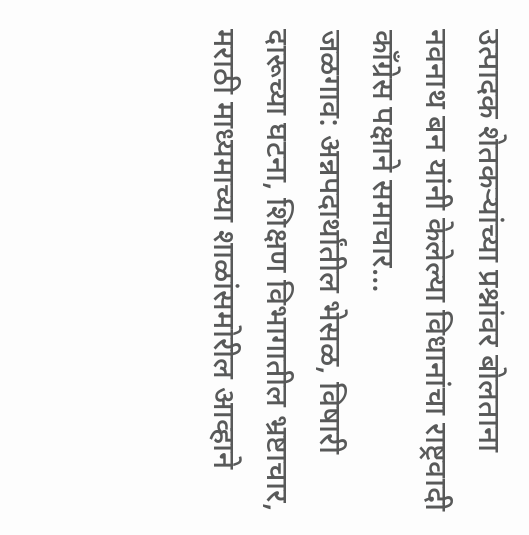उत्पादक शेतकऱ्यांच्या प्रश्नांवर बोलताना नवनाथ बन यांनी केलेल्या विधानांचा राष्ट्रवादी काँग्रेस पक्षाने समाचार…
जळगाव: अन्नपदार्थांतील भेसळ, विषारी दारूच्या घटना, शिक्षण विभागातील भ्रष्टाचार, मराठी माध्यमाच्या शाळांसमोरील आव्हाने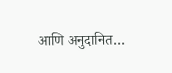आणि अनुदानित…